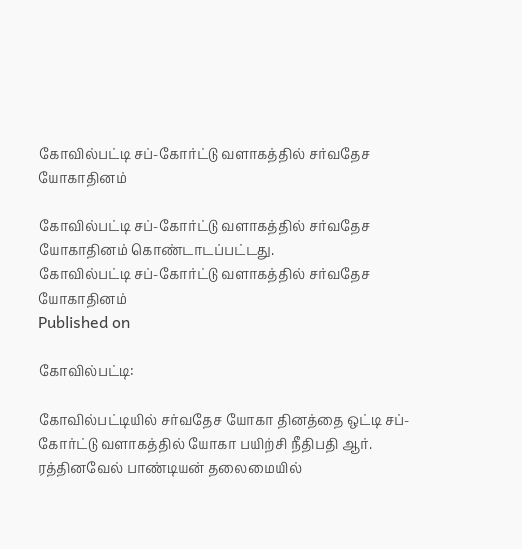கோவில்பட்டி சப்-கோர்ட்டு வளாகத்தில் சர்வதேச யோகாதினம்

கோவில்பட்டி சப்-கோர்ட்டு வளாகத்தில் சர்வதேச யோகாதினம் கொண்டாடப்பட்டது.
கோவில்பட்டி சப்-கோர்ட்டு வளாகத்தில் சர்வதேச யோகாதினம்
Published on

கோவில்பட்டி:

கோவில்பட்டியில் சர்வதேச யோகா தினத்தை ஒட்டி சப்- கோர்ட்டு வளாகத்தில் யோகா பயிற்சி நீதிபதி ஆர். ரத்தினவேல் பாண்டியன் தலைமையில்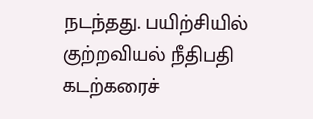நடந்தது. பயிற்சியில் குற்றவியல் நீதிபதி கடற்கரைச்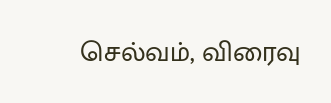செல்வம், விரைவு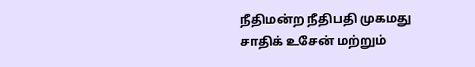நீதிமன்ற நீதிபதி முகமது சாதிக் உசேன் மற்றும்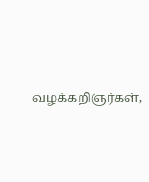வழக்கறிஞர்கள்,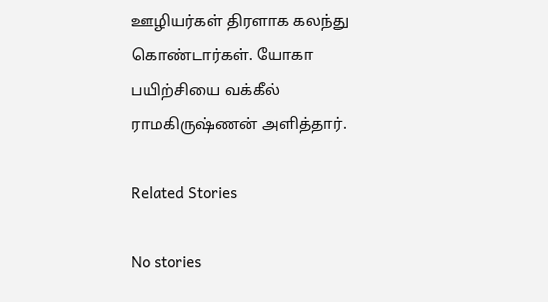ஊழியர்கள் திரளாக கலந்து கொண்டார்கள். யோகா பயிற்சியை வக்கீல் ராமகிருஷ்ணன் அளித்தார்.

Related Stories

No stories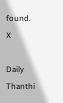found.
X

Daily Thanthi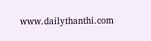www.dailythanthi.com